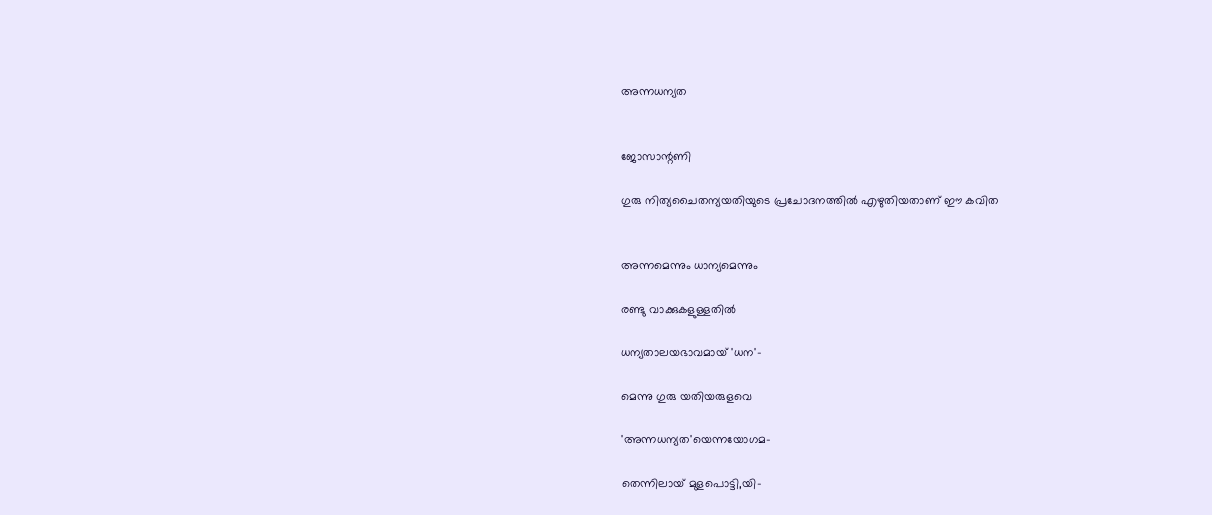അന്നധന്യത


ജോസാന്റണി

ഗുരു നിത്യചൈതന്യയതിയുടെ പ്രചോദനത്തില്‍ എഴുതിയതാണ് ഈ കവിത


അന്നമെന്നും ധാന്യമെന്നും

രണ്ടു വാക്കുകളുള്ളതില്‍

ധന്യതാലയഭാവമായ് 'ധന'-

മെന്നു ഗുരു യതിയരുളവെ

'അന്നധന്യത'യെന്നയോഗമ-

തെന്നിലായ് മുളപൊട്ടി,യി-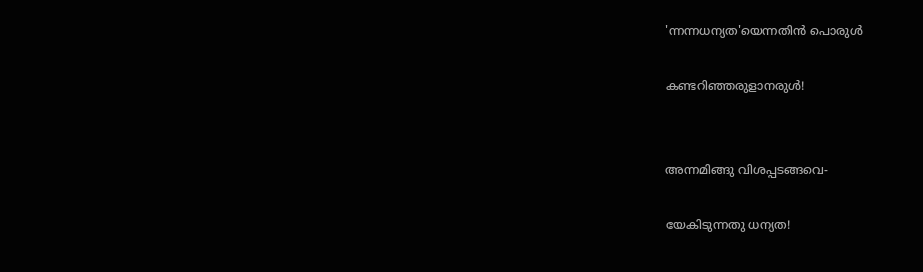'ന്നന്നധന്യത'യെന്നതിന്‍ പൊരുള്‍

കണ്ടറിഞ്ഞരുളാനരുള്‍!


അന്നമിങ്ങു വിശപ്പടങ്ങവെ-

യേകിടുന്നതു ധന്യത!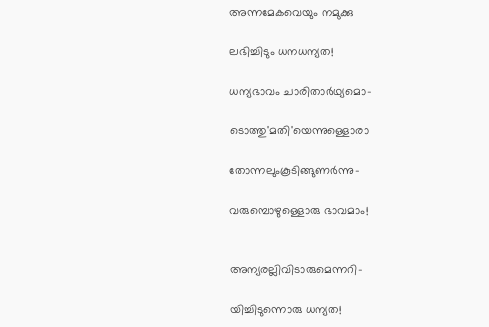അന്നമേകവെയും നമുക്കു

ലഭിച്ചിടും ധനധന്യത!

ധന്യഭാവം ചാരിതാര്‍ഥ്യമൊ-

ടൊത്തു'മതി'യെന്നുള്ളൊരാ

തോന്നലുംകൂടിങ്ങുണര്‍ന്നു-

വരുമ്പൊഴുള്ളൊരു ഭാവമാം!


അന്യരല്ലിവിടാരുമെന്നറി-

യിച്ചിടുന്നൊരു ധന്യത!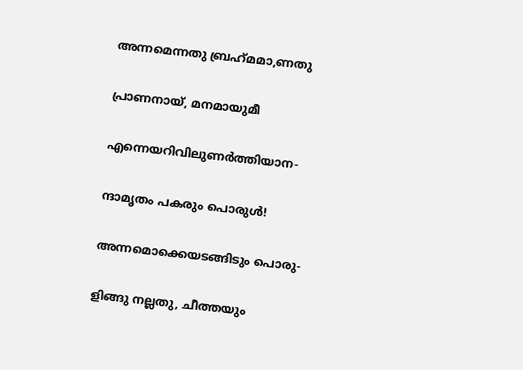അന്നമെന്നതു ബ്രഹ്‌മമാ,ണതു

പ്രാണനായ്, മനമായുമീ

എന്നെയറിവിലുണര്‍ത്തിയാന-

ന്ദാമൃതം പകരും പൊരുള്‍!

അന്നമൊക്കെയടങ്ങിടും പൊരു-

ളിങ്ങു നല്ലതു, ചീത്തയും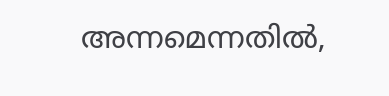അന്നമെന്നതില്‍,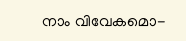നാം വിവേകമൊ-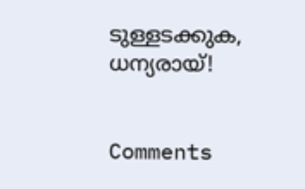ടുള്ളടക്കുക, ധന്യരായ്!


Comments